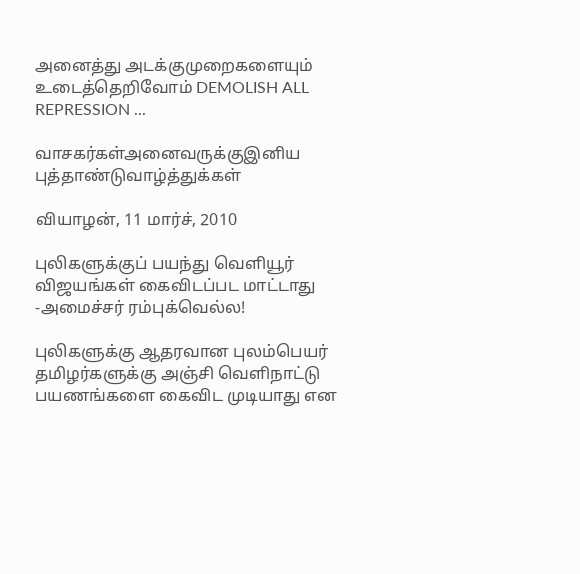அனைத்து அடக்குமுறைகளையும் உடைத்தெறிவோம் DEMOLISH ALL REPRESSION ...

வாசகர்கள்அனைவருக்குஇனிய புத்தாண்டுவாழ்த்துக்கள்

வியாழன், 11 மார்ச், 2010

புலிகளுக்குப் பயந்து வெளியூர் விஜயங்கள் கைவிடப்பட மாட்டாது -அமைச்சர் ரம்புக்வெல்ல!

புலிகளுக்கு ஆதரவான புலம்பெயர் தமிழர்களுக்கு அஞ்சி வெளிநாட்டு பயணங்களை கைவிட முடியாது என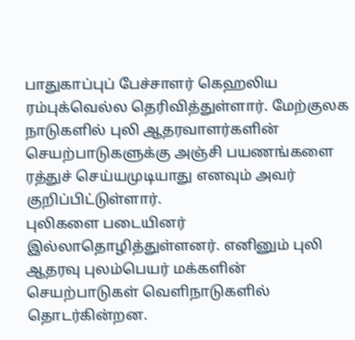பாதுகாப்புப் பேச்சாளர் கெஹலிய ரம்புக்வெல்ல தெரிவித்துள்ளார். மேற்குலக நாடுகளில் புலி ஆதரவாளர்களின் செயற்பாடுகளுக்கு அஞ்சி பயணங்களை ரத்துச் செய்யமுடியாது எனவும் அவர் குறிப்பிட்டுள்ளார்.
புலிகளை படையினர் இல்லாதொழித்துள்ளனர். எனினும் புலி ஆதரவு புலம்பெயர் மக்களின் செயற்பாடுகள் வெளிநாடுகளில் தொடர்கின்றன.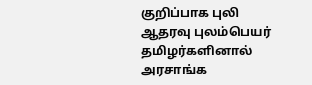குறிப்பாக புலி ஆதரவு புலம்பெயர் தமிழர்களினால் அரசாங்க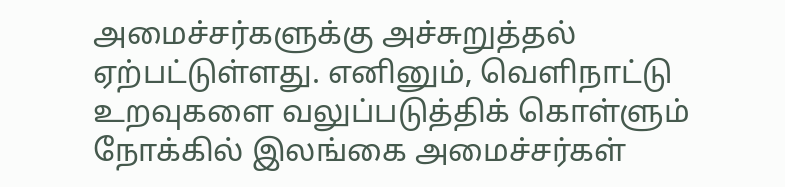அமைச்சர்களுக்கு அச்சுறுத்தல் ஏற்பட்டுள்ளது. எனினும், வெளிநாட்டு உறவுகளை வலுப்படுத்திக் கொள்ளும் நோக்கில் இலங்கை அமைச்சர்கள்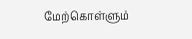மேற்கொள்ளும்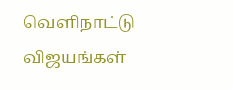வெளிநாட்டு விஜயங்கள்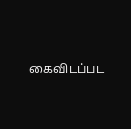கைவிடப்பட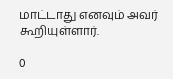மாட்டாது எனவும் அவர் கூறியுள்ளார்.

0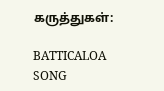கருத்துகள்:

BATTICALOA SONG